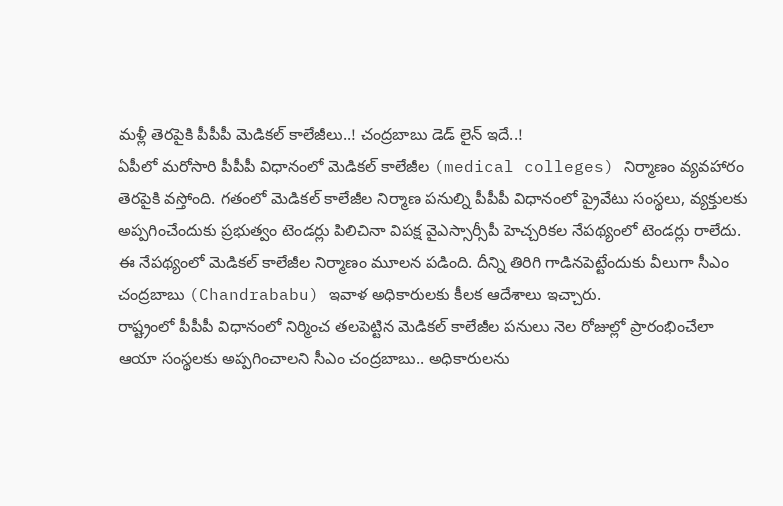మళ్లీ తెరపైకి పీపీపీ మెడికల్ కాలేజీలు..! చంద్రబాబు డెడ్ లైన్ ఇదే..!
ఏపీలో మరోసారి పీపీపీ విధానంలో మెడికల్ కాలేజీల (medical colleges) నిర్మాణం వ్యవహారం తెరపైకి వస్తోంది. గతంలో మెడికల్ కాలేజీల నిర్మాణ పనుల్ని పీపీపీ విధానంలో ప్రైవేటు సంస్థలు, వ్యక్తులకు అప్పగించేందుకు ప్రభుత్వం టెండర్లు పిలిచినా విపక్ష వైఎస్సార్సీపీ హెచ్చరికల నేపథ్యంలో టెండర్లు రాలేదు. ఈ నేపథ్యంలో మెడికల్ కాలేజీల నిర్మాణం మూలన పడింది. దీన్ని తిరిగి గాడినపెట్టేందుకు వీలుగా సీఎం చంద్రబాబు (Chandrababu) ఇవాళ అధికారులకు కీలక ఆదేశాలు ఇచ్చారు.
రాష్ట్రంలో పీపీపీ విధానంలో నిర్మించ తలపెట్టిన మెడికల్ కాలేజీల పనులు నెల రోజుల్లో ప్రారంభించేలా ఆయా సంస్థలకు అప్పగించాలని సీఎం చంద్రబాబు.. అధికారులను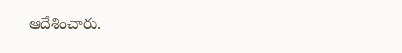ఆదేశించారు.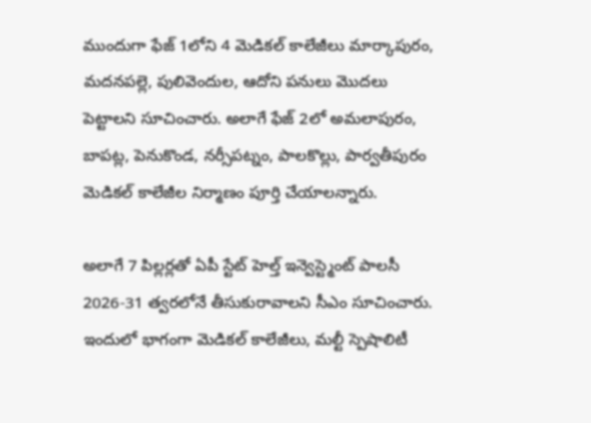ముందుగా ఫేజ్ 1లోని 4 మెడికల్ కాలేజీలు మార్కాపురం, మదనపల్లె, పులివెందుల, ఆదోని పనులు మొదలు పెట్టాలని సూచించారు. అలాగే ఫేజ్ 2లో అమలాపురం, బాపట్ల, పెనుకొండ, నర్సీపట్నం, పాలకొల్లు, పార్వతీపురం మెడికల్ కాలేజీల నిర్మాణం పూర్తి చేయాలన్నారు.

అలాగే 7 పిల్లర్లతో ఏపీ స్టేట్ హెల్త్ ఇన్వెస్ట్మెంట్ పాలసీ 2026-31 త్వరలోనే తీసుకురావాలని సీఎం సూచించారు. ఇందులో భాగంగా మెడికల్ కాలేజీలు, మల్టీ స్పెషాలిటీ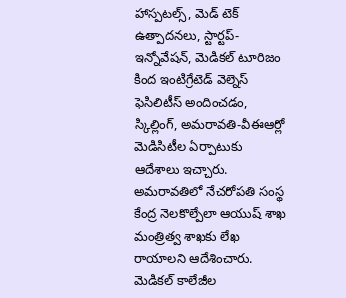హాస్పటల్స్, మెడ్ టెక్ ఉత్పాదనలు, స్టార్టప్-ఇన్నోవేషన్, మెడికల్ టూరిజం కింద ఇంటిగ్రేటెడ్ వెల్నెస్ ఫెసిలిటీస్ అందించడం, స్కిల్లింగ్, అమరావతి-వీఈఆర్లో మెడిసిటీల ఏర్పాటుకు ఆదేశాలు ఇచ్చారు. అమరావతిలో నేచరోపతి సంస్థ కేంద్ర నెలకొల్పేలా ఆయుష్ శాఖ మంత్రిత్వ శాఖకు లేఖ రాయాలని ఆదేశించారు. మెడికల్ కాలేజీల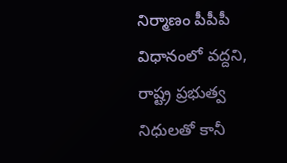నిర్మాణం పీపీపీ విధానంలో వద్దని, రాష్ట్ర ప్రభుత్వ నిధులతో కానీ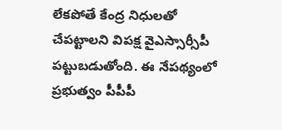లేకపోతే కేంద్ర నిధులతో చేపట్టాలని విపక్ష వైఎస్సార్సీపీ పట్టుబడుతోంది. ఈ నేపథ్యంలో ప్రభుత్వం పీపీపీ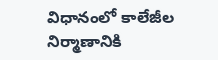విధానంలో కాలేజీల నిర్మాణానికి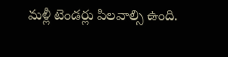మళ్లీ టెండర్లు పిలవాల్సి ఉంది.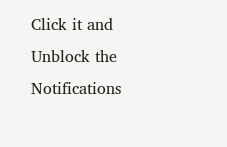Click it and Unblock the Notifications